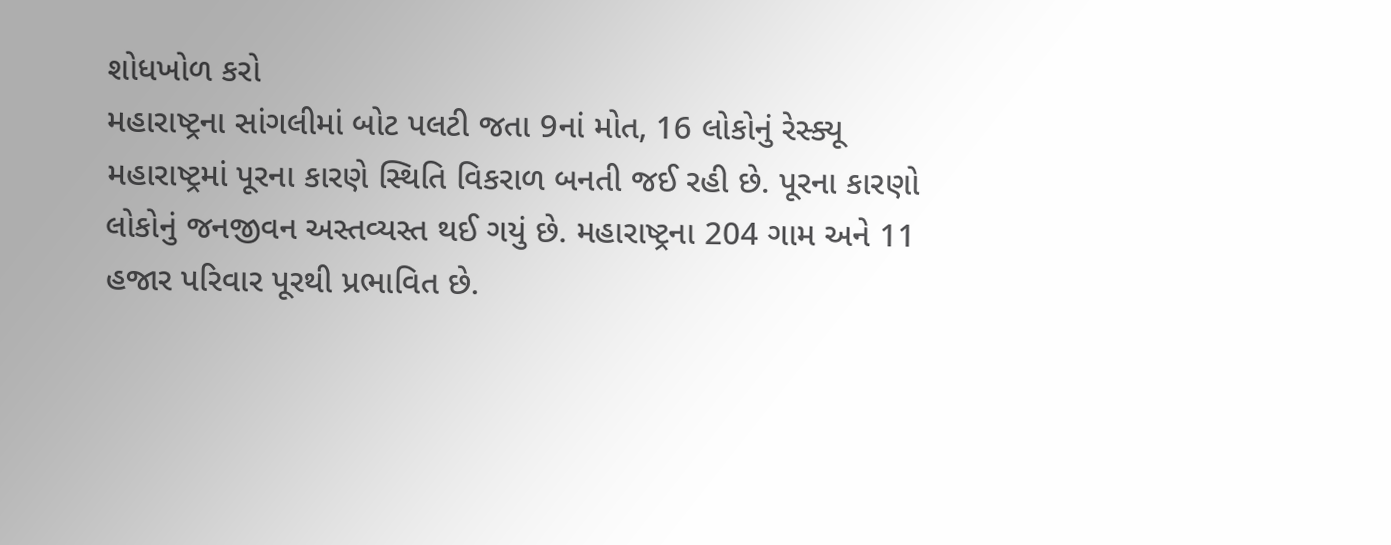શોધખોળ કરો
મહારાષ્ટ્રના સાંગલીમાં બોટ પલટી જતા 9નાં મોત, 16 લોકોનું રેસ્ક્યૂ
મહારાષ્ટ્રમાં પૂરના કારણે સ્થિતિ વિકરાળ બનતી જઈ રહી છે. પૂરના કારણો લોકોનું જનજીવન અસ્તવ્યસ્ત થઈ ગયું છે. મહારાષ્ટ્રના 204 ગામ અને 11 હજાર પરિવાર પૂરથી પ્રભાવિત છે.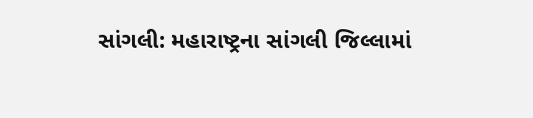સાંગલી: મહારાષ્ટ્રના સાંગલી જિલ્લામાં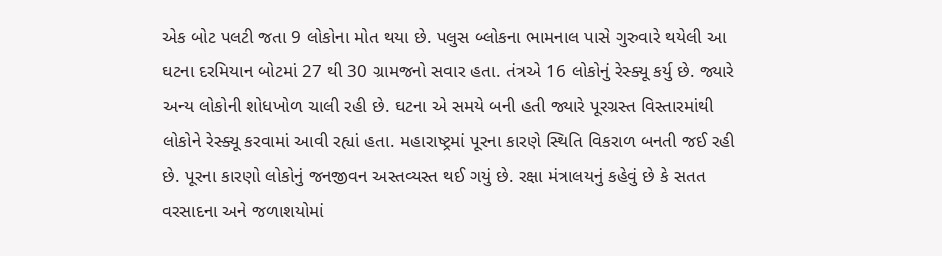એક બોટ પલટી જતા 9 લોકોના મોત થયા છે. પલુસ બ્લોકના ભામનાલ પાસે ગુરુવારે થયેલી આ ઘટના દરમિયાન બોટમાં 27 થી 30 ગ્રામજનો સવાર હતા. તંત્રએ 16 લોકોનું રેસ્ક્યૂ કર્યુ છે. જ્યારે અન્ય લોકોની શોધખોળ ચાલી રહી છે. ઘટના એ સમયે બની હતી જ્યારે પૂરગ્રસ્ત વિસ્તારમાંથી લોકોને રેસ્ક્યૂ કરવામાં આવી રહ્યાં હતા. મહારાષ્ટ્રમાં પૂરના કારણે સ્થિતિ વિકરાળ બનતી જઈ રહી છે. પૂરના કારણો લોકોનું જનજીવન અસ્તવ્યસ્ત થઈ ગયું છે. રક્ષા મંત્રાલયનું કહેવું છે કે સતત વરસાદના અને જળાશયોમાં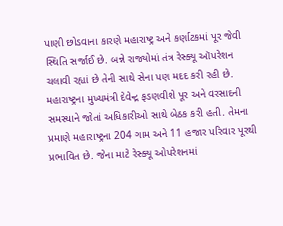પાણી છોડવાના કારણે મહારાષ્ટ્ર અને કર્ણાટકમાં પૂર જેવી સ્થિતિ સર્જાઈ છે. બન્ને રાજ્યોમાં તંત્ર રેસ્ક્યૂ ઑપરેશન ચલાવી રહ્યાં છે તેની સાથે સેના પણ મદદ કરી રહી છે.
મહારાષ્ટ્રના મુખ્યમંત્રી દેવેન્દ્ર ફડણવીશે પૂર અને વરસાદની સમસ્યાને જોતાં અધિકારીઓ સાથે બેઠક કરી હતી. તેમના પ્રમાણે મહારાષ્ટ્રના 204 ગામ અને 11 હજાર પરિવાર પૂરથી પ્રભાવિત છે. જેના માટે રેસ્ક્યૂ ઓપરેશનમાં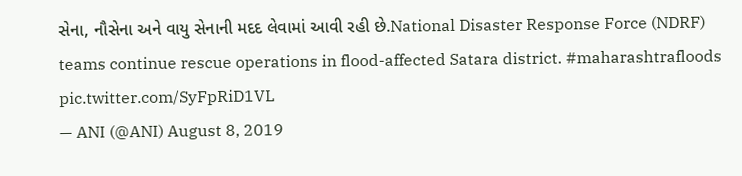સેના, નૌસેના અને વાયુ સેનાની મદદ લેવામાં આવી રહી છે.National Disaster Response Force (NDRF) teams continue rescue operations in flood-affected Satara district. #maharashtrafloods pic.twitter.com/SyFpRiD1VL
— ANI (@ANI) August 8, 2019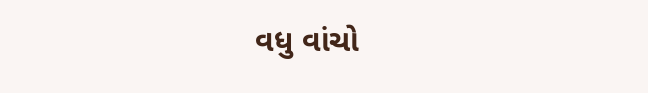વધુ વાંચો